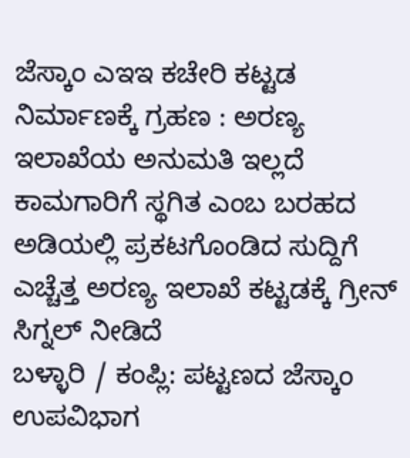ಜೆಸ್ಕಾಂ ಎಇಇ ಕಚೇರಿ ಕಟ್ಟಡ ನಿರ್ಮಾಣಕ್ಕೆ ಗ್ರಹಣ : ಅರಣ್ಯ ಇಲಾಖೆಯ ಅನುಮತಿ ಇಲ್ಲದೆ ಕಾಮಗಾರಿಗೆ ಸ್ಥಗಿತ ಎಂಬ ಬರಹದ ಅಡಿಯಲ್ಲಿ ಪ್ರಕಟಗೊಂಡಿದ ಸುದ್ದಿಗೆ ಎಚ್ಚೆತ್ತ ಅರಣ್ಯ ಇಲಾಖೆ ಕಟ್ಟಡಕ್ಕೆ ಗ್ರೀನ್ ಸಿಗ್ನಲ್ ನೀಡಿದೆ
ಬಳ್ಳಾರಿ / ಕಂಪ್ಲಿ: ಪಟ್ಟಣದ ಜೆಸ್ಕಾಂ ಉಪವಿಭಾಗ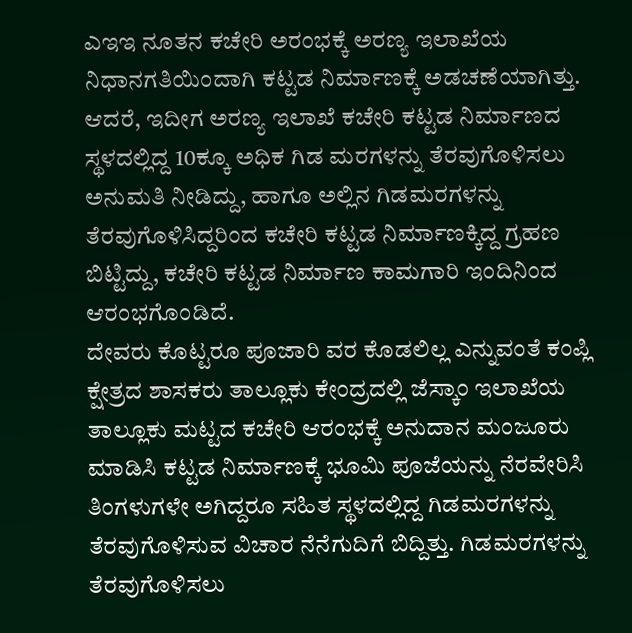ಎಇಇ ನೂತನ ಕಚೇರಿ ಅರಂಭಕ್ಕೆ ಅರಣ್ಯ ಇಲಾಖೆಯ ನಿಧಾನಗತಿಯಿಂದಾಗಿ ಕಟ್ಟಡ ನಿರ್ಮಾಣಕ್ಕೆ ಅಡಚಣೆಯಾಗಿತ್ತು. ಆದರೆ, ಇದೀಗ ಅರಣ್ಯ ಇಲಾಖೆ ಕಚೇರಿ ಕಟ್ಟಡ ನಿರ್ಮಾಣದ ಸ್ಥಳದಲ್ಲಿದ್ದ 10ಕ್ಕೂ ಅಧಿಕ ಗಿಡ ಮರಗಳನ್ನು ತೆರವುಗೊಳಿಸಲು ಅನುಮತಿ ನೀಡಿದ್ದು, ಹಾಗೂ ಅಲ್ಲಿನ ಗಿಡಮರಗಳನ್ನು ತೆರವುಗೊಳಿಸಿದ್ದರಿಂದ ಕಚೇರಿ ಕಟ್ಟಡ ನಿರ್ಮಾಣಕ್ಕಿದ್ದ ಗ್ರಹಣ ಬಿಟ್ಟಿದ್ದು, ಕಚೇರಿ ಕಟ್ಟಡ ನಿರ್ಮಾಣ ಕಾಮಗಾರಿ ಇಂದಿನಿಂದ ಆರಂಭಗೊಂಡಿದೆ.
ದೇವರು ಕೊಟ್ಟರೂ ಪೂಜಾರಿ ವರ ಕೊಡಲಿಲ್ಲ ಎನ್ನುವಂತೆ ಕಂಪ್ಲಿ ಕ್ಷೇತ್ರದ ಶಾಸಕರು ತಾಲ್ಲೂಕು ಕೇಂದ್ರದಲ್ಲಿ ಜೆಸ್ಕಾಂ ಇಲಾಖೆಯ ತಾಲ್ಲೂಕು ಮಟ್ಟದ ಕಚೇರಿ ಆರಂಭಕ್ಕೆ ಅನುದಾನ ಮಂಜೂರು ಮಾಡಿಸಿ ಕಟ್ಟಡ ನಿರ್ಮಾಣಕ್ಕೆ ಭೂಮಿ ಪೂಜೆಯನ್ನು ನೆರವೇರಿಸಿ ತಿಂಗಳುಗಳೇ ಅಗಿದ್ದರೂ ಸಹಿತ ಸ್ಥಳದಲ್ಲಿದ್ದ ಗಿಡಮರಗಳನ್ನು ತೆರವುಗೊಳಿಸುವ ವಿಚಾರ ನೆನೆಗುದಿಗೆ ಬಿದ್ದಿತ್ತು. ಗಿಡಮರಗಳನ್ನು ತೆರವುಗೊಳಿಸಲು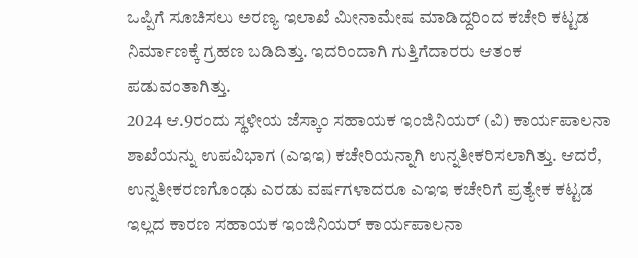ಒಪ್ಪಿಗೆ ಸೂಚಿಸಲು ಅರಣ್ಯ ಇಲಾಖೆ ಮೀನಾಮೇಷ ಮಾಡಿದ್ದರಿಂದ ಕಚೇರಿ ಕಟ್ಟಡ ನಿರ್ಮಾಣಕ್ಕೆ ಗ್ರಹಣ ಬಡಿದಿತ್ತು. ಇದರಿಂದಾಗಿ ಗುತ್ತಿಗೆದಾರರು ಆತಂಕ ಪಡುವಂತಾಗಿತ್ತು.
2024 ಆ.9ರಂದು ಸ್ಥಳೀಯ ಜೆಸ್ಕಾಂ ಸಹಾಯಕ ಇಂಜಿನಿಯರ್ (ವಿ) ಕಾರ್ಯಪಾಲನಾ ಶಾಖೆಯನ್ನು ಉಪವಿಭಾಗ (ಎಇಇ) ಕಚೇರಿಯನ್ನಾಗಿ ಉನ್ನತೀಕರಿಸಲಾಗಿತ್ತು. ಆದರೆ, ಉನ್ನತೀಕರಣಗೊಂಢು ಎರಡು ವರ್ಷಗಳಾದರೂ ಎಇಇ ಕಚೇರಿಗೆ ಪ್ರತ್ಯೇಕ ಕಟ್ಟಡ ಇಲ್ಲದ ಕಾರಣ ಸಹಾಯಕ ಇಂಜಿನಿಯರ್ ಕಾರ್ಯಪಾಲನಾ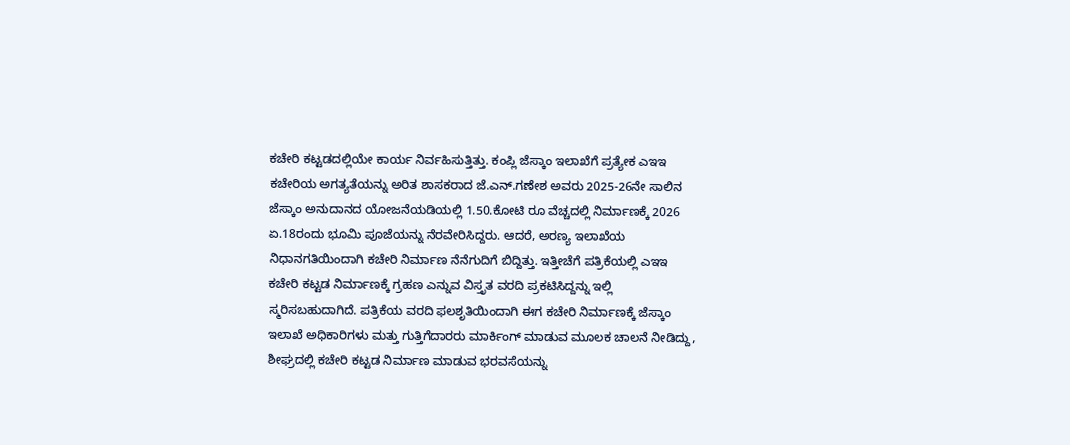ಕಚೇರಿ ಕಟ್ಟಡದಲ್ಲಿಯೇ ಕಾರ್ಯ ನಿರ್ವಹಿಸುತ್ತಿತ್ತು. ಕಂಪ್ಲಿ ಜೆಸ್ಕಾಂ ಇಲಾಖೆಗೆ ಪ್ರತ್ಯೇಕ ಎಇಇ ಕಚೇರಿಯ ಅಗತ್ಯತೆಯನ್ನು ಅರಿತ ಶಾಸಕರಾದ ಜೆ.ಎನ್.ಗಣೇಶ ಅವರು 2025-26ನೇ ಸಾಲಿನ ಜೆಸ್ಕಾಂ ಅನುದಾನದ ಯೋಜನೆಯಡಿಯಲ್ಲಿ 1.50.ಕೋಟಿ ರೂ ವೆಚ್ಚದಲ್ಲಿ ನಿರ್ಮಾಣಕ್ಕೆ 2026 ಏ.18ರಂದು ಭೂಮಿ ಪೂಜೆಯನ್ನು ನೆರವೇರಿಸಿದ್ದರು. ಆದರೆ, ಅರಣ್ಯ ಇಲಾಖೆಯ ನಿಧಾನಗತಿಯಿಂದಾಗಿ ಕಚೇರಿ ನಿರ್ಮಾಣ ನೆನೆಗುದಿಗೆ ಬಿದ್ದಿತ್ತು. ಇತ್ತೀಚೆಗೆ ಪತ್ರಿಕೆಯಲ್ಲಿ ಎಇಇ ಕಚೇರಿ ಕಟ್ಟಡ ನಿರ್ಮಾಣಕ್ಕೆ ಗ್ರಹಣ ಎನ್ನುವ ವಿಸ್ತೃತ ವರದಿ ಪ್ರಕಟಿಸಿದ್ದನ್ನು ಇಲ್ಲಿ ಸ್ಮರಿಸಬಹುದಾಗಿದೆ. ಪತ್ರಿಕೆಯ ವರದಿ ಫಲಶೃತಿಯಿಂದಾಗಿ ಈಗ ಕಚೇರಿ ನಿರ್ಮಾಣಕ್ಕೆ ಜೆಸ್ಕಾಂ ಇಲಾಖೆ ಅಧಿಕಾರಿಗಳು ಮತ್ತು ಗುತ್ತಿಗೆದಾರರು ಮಾರ್ಕಿಂಗ್ ಮಾಡುವ ಮೂಲಕ ಚಾಲನೆ ನೀಡಿದ್ದು, ಶೀಘ್ರದಲ್ಲಿ ಕಚೇರಿ ಕಟ್ಟಡ ನಿರ್ಮಾಣ ಮಾಡುವ ಭರವಸೆಯನ್ನು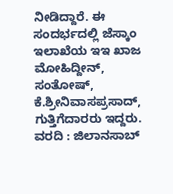ನೀಡಿದ್ದಾರೆ. ಈ ಸಂದರ್ಭದಲ್ಲಿ ಜೆಸ್ಕಾಂ ಇಲಾಖೆಯ ಇಇ ಖಾಜ ಮೋಹಿದ್ದೀನ್, ಸಂತೋಷ್, ಕೆ.ಶ್ರೀನಿವಾಸಪ್ರಸಾದ್, ಗುತ್ತಿಗೆದಾರರು ಇದ್ದರು.
ವರದಿ : ಜಿಲಾನಸಾಬ್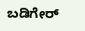ಬಡಿಗೇರ್